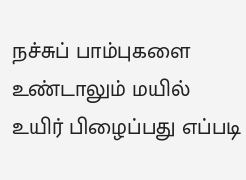நச்சுப் பாம்புகளை உண்டாலும் மயில் உயிர் பிழைப்பது எப்படி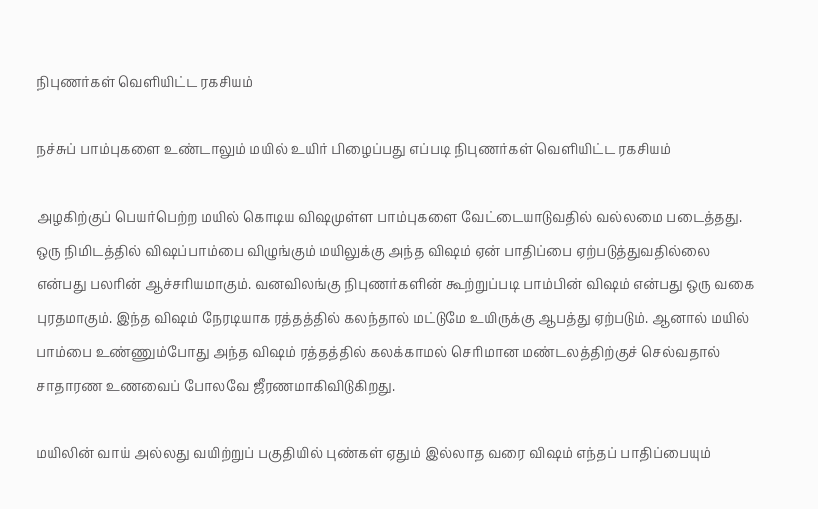நிபுணர்கள் வெளியிட்ட ரகசியம்

நச்சுப் பாம்புகளை உண்டாலும் மயில் உயிர் பிழைப்பது எப்படி நிபுணர்கள் வெளியிட்ட ரகசியம்

அழகிற்குப் பெயர்பெற்ற மயில் கொடிய விஷமுள்ள பாம்புகளை வேட்டையாடுவதில் வல்லமை படைத்தது. ஒரு நிமிடத்தில் விஷப்பாம்பை விழுங்கும் மயிலுக்கு அந்த விஷம் ஏன் பாதிப்பை ஏற்படுத்துவதில்லை என்பது பலரின் ஆச்சரியமாகும். வனவிலங்கு நிபுணர்களின் கூற்றுப்படி பாம்பின் விஷம் என்பது ஒரு வகை புரதமாகும். இந்த விஷம் நேரடியாக ரத்தத்தில் கலந்தால் மட்டுமே உயிருக்கு ஆபத்து ஏற்படும். ஆனால் மயில் பாம்பை உண்ணும்போது அந்த விஷம் ரத்தத்தில் கலக்காமல் செரிமான மண்டலத்திற்குச் செல்வதால் சாதாரண உணவைப் போலவே ஜீரணமாகிவிடுகிறது.

மயிலின் வாய் அல்லது வயிற்றுப் பகுதியில் புண்கள் ஏதும் இல்லாத வரை விஷம் எந்தப் பாதிப்பையும்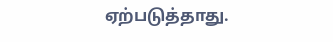ஏற்படுத்தாது.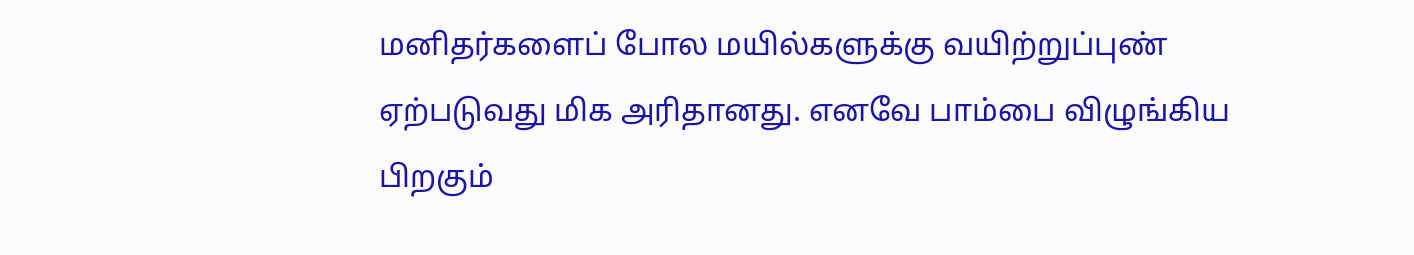மனிதர்களைப் போல மயில்களுக்கு வயிற்றுப்புண் ஏற்படுவது மிக அரிதானது. எனவே பாம்பை விழுங்கிய பிறகும்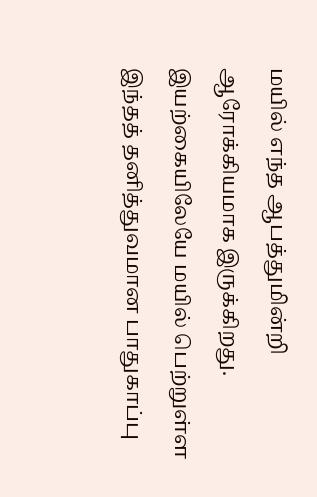மயில் எந்த ஆபத்துமின்றி ஆரோக்கியமாக இருக்கிறது. இயற்கையிலேயே மயில் பெற்றுள்ள இந்தத் தனித்துவமான பாதுகாப்பு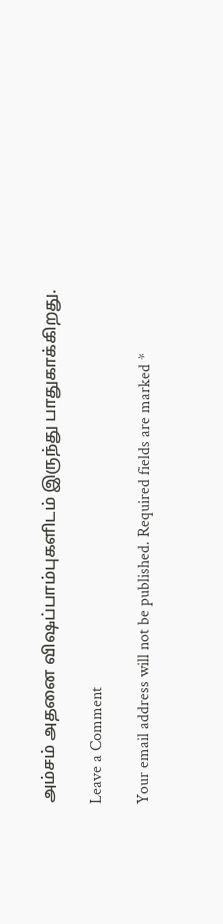அம்சம் அதனை விஷப்பாம்புகளிடம் இருந்து பாதுகாக்கிறது.

Leave a Comment

Your email address will not be published. Required fields are marked *